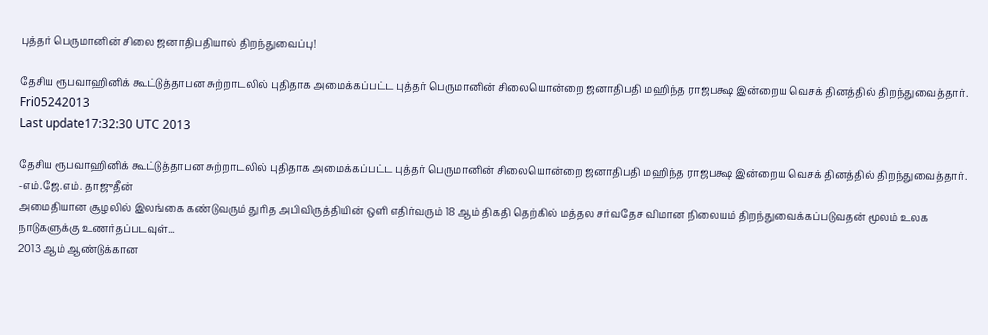புத்தர் பெருமானின் சிலை ஜனாதிபதியால் திறந்துவைப்பு!

தேசிய ரூபவாஹினிக் கூட்டுத்தாபன சுற்றாடலில் புதிதாக அமைக்கப்பட்ட புத்தர் பெருமானின் சிலையொன்றை ஜனாதிபதி மஹிந்த ராஜபக்ஷ இன்றைய வெசக் தினத்தில் திறந்துவைத்தார்.
Fri05242013
Last update17:32:30 UTC 2013

தேசிய ரூபவாஹினிக் கூட்டுத்தாபன சுற்றாடலில் புதிதாக அமைக்கப்பட்ட புத்தர் பெருமானின் சிலையொன்றை ஜனாதிபதி மஹிந்த ராஜபக்ஷ இன்றைய வெசக் தினத்தில் திறந்துவைத்தார்.
-எம்.ஜே.எம். தாஜுதீன்
அமைதியான சூழலில் இலங்கை கண்டுவரும் துரித அபிவிருத்தியின் ஒளி எதிர்வரும் 18 ஆம் திகதி தெற்கில் மத்தல சர்வதேச விமான நிலையம் திறந்துவைக்கப்படுவதன் மூலம் உலக நாடுகளுக்கு உணர்தப்படவுள்...
2013 ஆம் ஆண்டுக்கான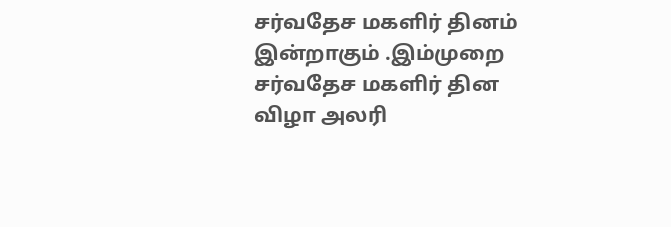சர்வதேச மகளிர் தினம் இன்றாகும் .இம்முறை சர்வதேச மகளிர் தின விழா அலரி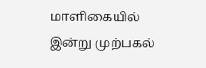மாளிகையில் இன்று முற்பகல்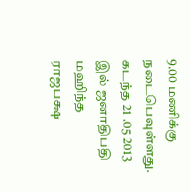9.00 மணிக்கு நடைபெவுள்ளது.
கடந்த 21 .05 2013 இல் ஜனாதிபதி மஹிந்த ராஜபக்ஷ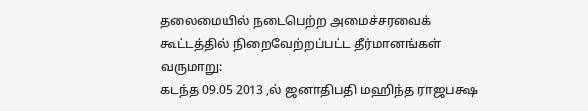தலைமையில் நடைபெற்ற அமைச்சரவைக் கூட்டத்தில் நிறைவேற்றப்பட்ட தீர்மானங்கள் வருமாறு:
கடந்த 09.05 2013 ,ல் ஜனாதிபதி மஹிந்த ராஜபக்ஷ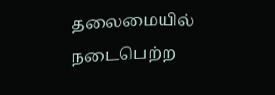தலைமையில் நடைபெற்ற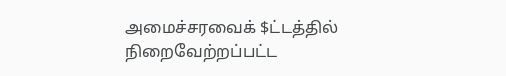அமைச்சரவைக் $ட்டத்தில் நிறைவேற்றப்பட்ட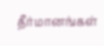தீர்மானங்கள்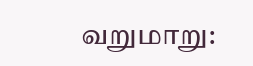வறுமாறு: